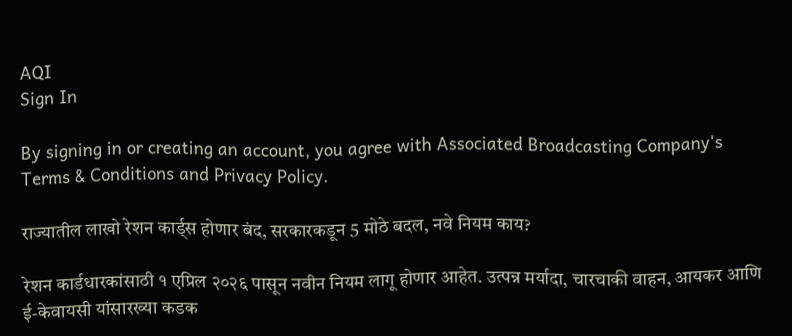AQI
Sign In

By signing in or creating an account, you agree with Associated Broadcasting Company's Terms & Conditions and Privacy Policy.

राज्यातील लाखो रेशन कार्ड्स होणार बंद, सरकारकडून 5 मोठे बदल, नवे नियम काय?

रेशन कार्डधारकांसाठी १ एप्रिल २०२६ पासून नवीन नियम लागू होणार आहेत. उत्पन्न मर्यादा, चारचाकी वाहन, आयकर आणि ई-केवायसी यांसारख्या कडक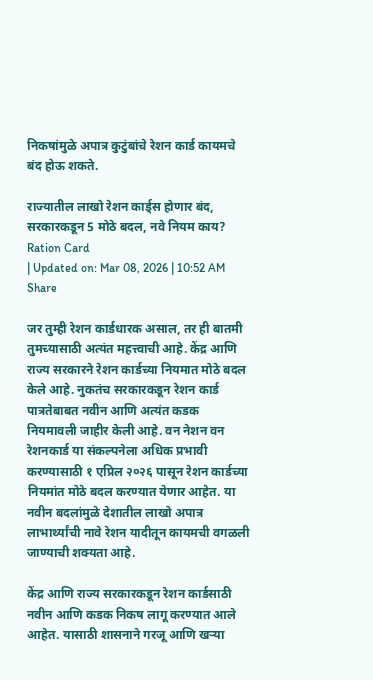निकषांमुळे अपात्र कुटुंबांचे रेशन कार्ड कायमचे बंद होऊ शकते.

राज्यातील लाखो रेशन कार्ड्स होणार बंद, सरकारकडून 5 मोठे बदल, नवे नियम काय?
Ration Card
| Updated on: Mar 08, 2026 | 10:52 AM
Share

जर तुम्ही रेशन कार्डधारक असाल, तर ही बातमी तुमच्यासाठी अत्यंत महत्त्वाची आहे. केंद्र आणि राज्य सरकारने रेशन कार्डच्या नियमात मोठे बदल केले आहे. नुकतंच सरकारकडून रेशन कार्ड पात्रतेबाबत नवीन आणि अत्यंत कडक नियमावली जाहीर केली आहे. वन नेशन वन रेशनकार्ड या संकल्पनेला अधिक प्रभावी करण्यासाठी १ एप्रिल २०२६ पासून रेशन कार्डच्या नियमांत मोठे बदल करण्यात येणार आहेत. या नवीन बदलांमुळे देशातील लाखो अपात्र लाभार्थ्यांची नावे रेशन यादीतून कायमची वगळली जाण्याची शक्यता आहे.

केंद्र आणि राज्य सरकारकडून रेशन कार्डसाठी नवीन आणि कडक निकष लागू करण्यात आले आहेत. यासाठी शासनाने गरजू आणि खऱ्या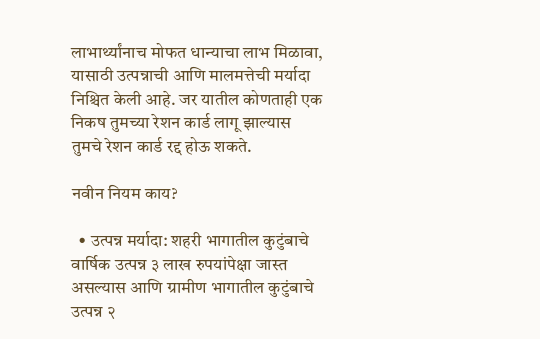लाभार्थ्यांनाच मोफत धान्याचा लाभ मिळावा, यासाठी उत्पन्नाची आणि मालमत्तेची मर्यादा निश्चित केली आहे. जर यातील कोणताही एक निकष तुमच्या रेशन कार्ड लागू झाल्यास तुमचे रेशन कार्ड रद्द होऊ शकते.

नवीन नियम काय?

  • उत्पन्न मर्यादा: शहरी भागातील कुटुंबाचे वार्षिक उत्पन्न ३ लाख रुपयांपेक्षा जास्त असल्यास आणि ग्रामीण भागातील कुटुंबाचे उत्पन्न २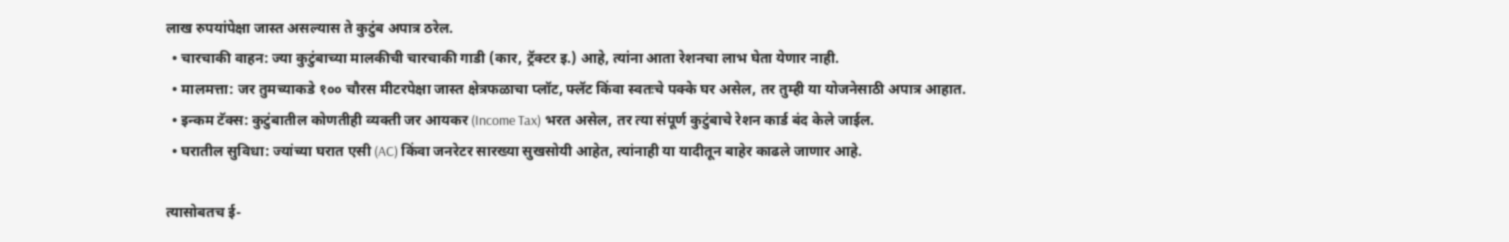लाख रुपयांपेक्षा जास्त असल्यास ते कुटुंब अपात्र ठरेल.
  • चारचाकी वाहन: ज्या कुटुंबाच्या मालकीची चारचाकी गाडी (कार, ट्रॅक्टर इ.) आहे, त्यांना आता रेशनचा लाभ घेता येणार नाही.
  • मालमत्ता: जर तुमच्याकडे १०० चौरस मीटरपेक्षा जास्त क्षेत्रफळाचा प्लॉट, फ्लॅट किंवा स्वतःचे पक्के घर असेल, तर तुम्ही या योजनेसाठी अपात्र आहात.
  • इन्कम टॅक्स: कुटुंबातील कोणतीही व्यक्ती जर आयकर (Income Tax) भरत असेल, तर त्या संपूर्ण कुटुंबाचे रेशन कार्ड बंद केले जाईल.
  • घरातील सुविधा: ज्यांच्या घरात एसी (AC) किंवा जनरेटर सारख्या सुखसोयी आहेत, त्यांनाही या यादीतून बाहेर काढले जाणार आहे.

त्यासोबतच ई-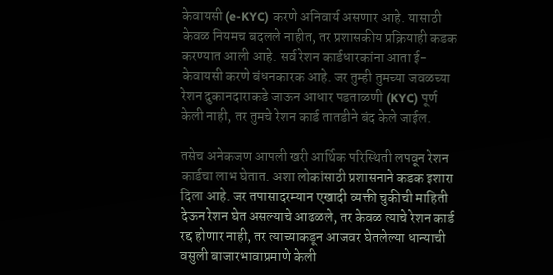केवायसी (e-KYC) करणे अनिवार्य असणार आहे. यासाठी केवळ नियमच बदलले नाहीत, तर प्रशासकीय प्रक्रियाही कडक करण्यात आली आहे. सर्व रेशन कार्डधारकांना आता ई-केवायसी करणे बंधनकारक आहे. जर तुम्ही तुमच्या जवळच्या रेशन दुकानदाराकडे जाऊन आधार पडताळणी (KYC) पूर्ण केली नाही, तर तुमचे रेशन कार्ड तातडीने बंद केले जाईल.

तसेच अनेकजण आपली खरी आर्थिक परिस्थिती लपवून रेशन कार्डचा लाभ घेतात. अशा लोकांसाठी प्रशासनाने कडक इशारा दिला आहे. जर तपासादरम्यान एखादी व्यक्ती चुकीची माहिती देऊन रेशन घेत असल्याचे आढळले, तर केवळ त्याचे रेशन कार्ड रद्द होणार नाही, तर त्याच्याकडून आजवर घेतलेल्या धान्याची वसुली बाजारभावाप्रमाणे केली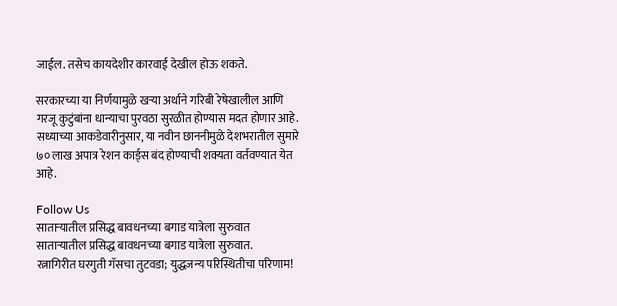जाईल. तसेच कायदेशीर कारवाई देखील होऊ शकते.

सरकारच्या या निर्णयामुळे खऱ्या अर्थाने गरिबी रेषेखालील आणि गरजू कुटुंबांना धान्याचा पुरवठा सुरळीत होण्यास मदत होणार आहे. सध्याच्या आकडेवारीनुसार, या नवीन छाननीमुळे देशभरातील सुमारे ७० लाख अपात्र रेशन कार्ड्स बंद होण्याची शक्यता वर्तवण्यात येत आहे.

Follow Us
साताऱ्यातील प्रसिद्ध बावधनच्या बगाड यात्रेला सुरुवात
साताऱ्यातील प्रसिद्ध बावधनच्या बगाड यात्रेला सुरुवात.
रत्नागिरीत घरगुती गॅसचा तुटवडा; युद्धजन्य परिस्थितीचा परिणाम!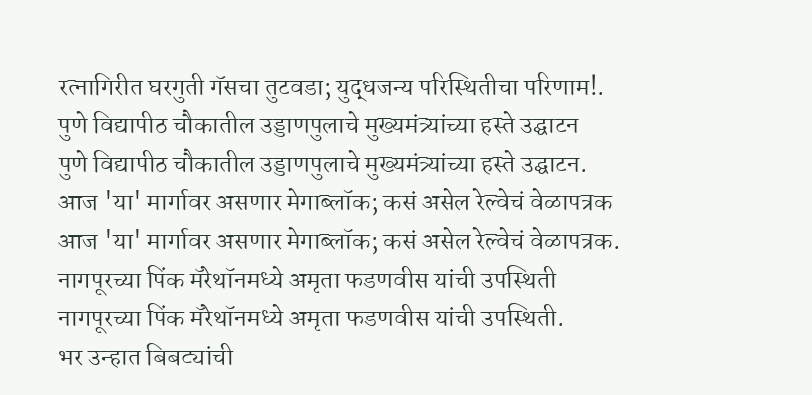रत्नागिरीत घरगुती गॅसचा तुटवडा; युद्धजन्य परिस्थितीचा परिणाम!.
पुणे विद्यापीठ चौकातील उड्डाणपुलाचे मुख्यमंत्र्यांच्या हस्ते उद्घाटन
पुणे विद्यापीठ चौकातील उड्डाणपुलाचे मुख्यमंत्र्यांच्या हस्ते उद्घाटन.
आज 'या' मार्गावर असणार मेगाब्लॉक; कसं असेल रेल्वेचं वेळापत्रक
आज 'या' मार्गावर असणार मेगाब्लॉक; कसं असेल रेल्वेचं वेळापत्रक.
नागपूरच्या पिंक मॅरेथॉनमध्ये अमृता फडणवीस यांची उपस्थिती
नागपूरच्या पिंक मॅरेथॉनमध्ये अमृता फडणवीस यांची उपस्थिती.
भर उन्हात बिबट्यांची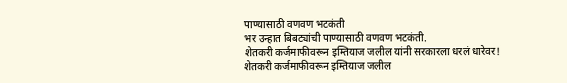पाण्यासाठी वणवण भटकंती
भर उन्हात बिबट्यांची पाण्यासाठी वणवण भटकंती.
शेतकरी कर्जमाफीवरून इम्तियाज जलील यांनी सरकारला धरलं धारेवर!
शेतकरी कर्जमाफीवरून इम्तियाज जलील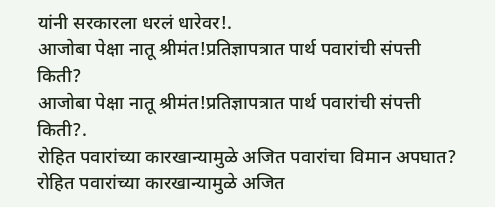यांनी सरकारला धरलं धारेवर!.
आजोबा पेक्षा नातू श्रीमंत!प्रतिज्ञापत्रात पार्थ पवारांची संपत्ती किती?
आजोबा पेक्षा नातू श्रीमंत!प्रतिज्ञापत्रात पार्थ पवारांची संपत्ती किती?.
रोहित पवारांच्या कारखान्यामुळे अजित पवारांचा विमान अपघात?
रोहित पवारांच्या कारखान्यामुळे अजित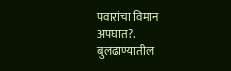पवारांचा विमान अपघात?.
बुलढाण्यातील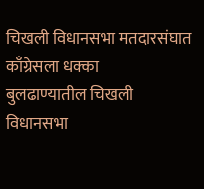चिखली विधानसभा मतदारसंघात काँग्रेसला धक्का
बुलढाण्यातील चिखली विधानसभा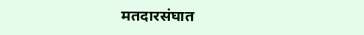मतदारसंघात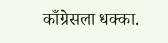काँग्रेसला धक्का.